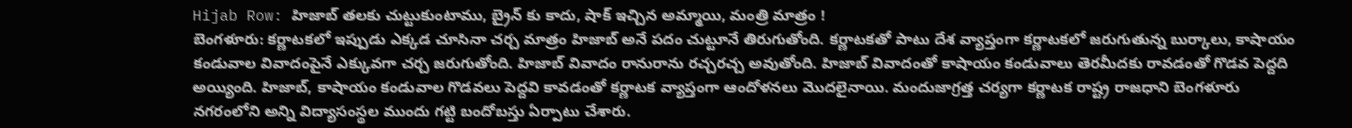Hijab Row: హిజాబ్ తలకు చుట్టుకుంటాము, బ్రైన్ కు కాదు, షాక్ ఇచ్చిన అమ్మాయి, మంత్రి మాత్రం !
బెంగళూరు: కర్ణాటకలో ఇప్పుడు ఎక్కడ చూసినా చర్చ మాత్రం హిజాబ్ అనే పదం చుట్టూనే తిరుగుతోంది. కర్ణాటకతో పాటు దేశ వ్యాప్తంగా కర్ణాటకలో జరుగుతున్న బుర్కాలు, కాషాయం కండువాల వివాదంపైనే ఎక్కువగా చర్చ జరుగుతోంది. హిజాబ్ వివాదం రానురాను రచ్చరచ్చ అవుతోంది. హిజాబ్ వివాదంతో కాషాయం కండువాలు తెరమీదకు రావడంతో గొడవ పెద్దది అయ్యింది. హిజాబ్, కాషాయం కండువాల గొడవలు పెద్దవి కావడంతో కర్ణాటక వ్యాప్తంగా ఆందోళనలు మొదలైనాయి. మందుజాగ్రత్త చర్యగా కర్ణాటక రాష్ట్ర రాజధాని బెంగళూరు నగరంలోని అన్ని విద్యాసంస్థల ముందు గట్టి బందోబస్తు ఏర్పాటు చేశారు.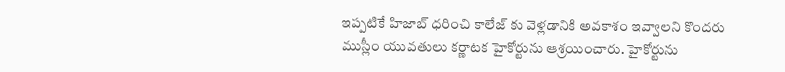ఇప్పటికే హిజాబ్ ధరించి కాలేజ్ కు వెళ్లడానికి అవకాశం ఇవ్వాలని కొందరు ముస్లీం యువతులు కర్ణాటక హైకోర్టును ఆశ్రయించారు. హైకోర్టును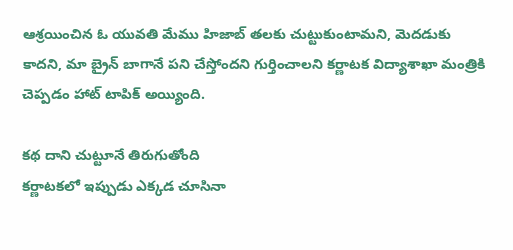ఆశ్రయించిన ఓ యువతి మేము హిజాబ్ తలకు చుట్టుకుంటామని, మెదడుకు కాదని, మా బ్రైన్ బాగానే పని చేస్తోందని గుర్తించాలని కర్ణాటక విద్యాశాఖా మంత్రికి చెప్పడం హాట్ టాపిక్ అయ్యింది.

కథ దాని చుట్టూనే తిరుగుతోంది
కర్ణాటకలో ఇప్పుడు ఎక్కడ చూసినా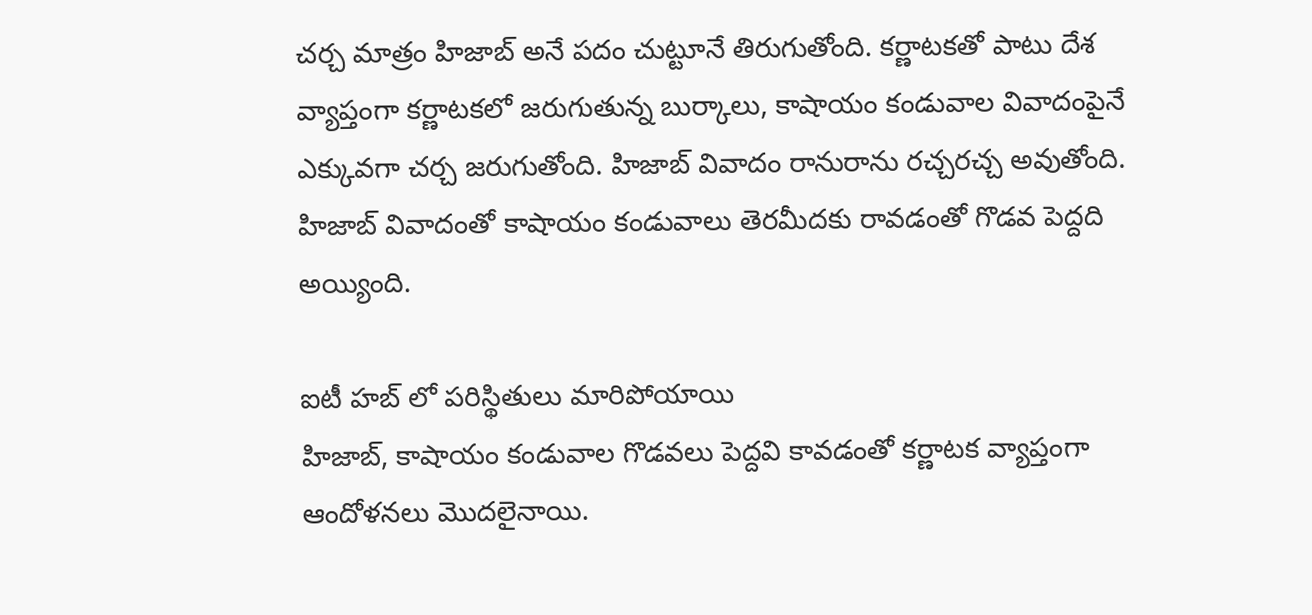చర్చ మాత్రం హిజాబ్ అనే పదం చుట్టూనే తిరుగుతోంది. కర్ణాటకతో పాటు దేశ వ్యాప్తంగా కర్ణాటకలో జరుగుతున్న బుర్కాలు, కాషాయం కండువాల వివాదంపైనే ఎక్కువగా చర్చ జరుగుతోంది. హిజాబ్ వివాదం రానురాను రచ్చరచ్చ అవుతోంది. హిజాబ్ వివాదంతో కాషాయం కండువాలు తెరమీదకు రావడంతో గొడవ పెద్దది అయ్యింది.

ఐటీ హబ్ లో పరిస్థితులు మారిపోయాయి
హిజాబ్, కాషాయం కండువాల గొడవలు పెద్దవి కావడంతో కర్ణాటక వ్యాప్తంగా ఆందోళనలు మొదలైనాయి.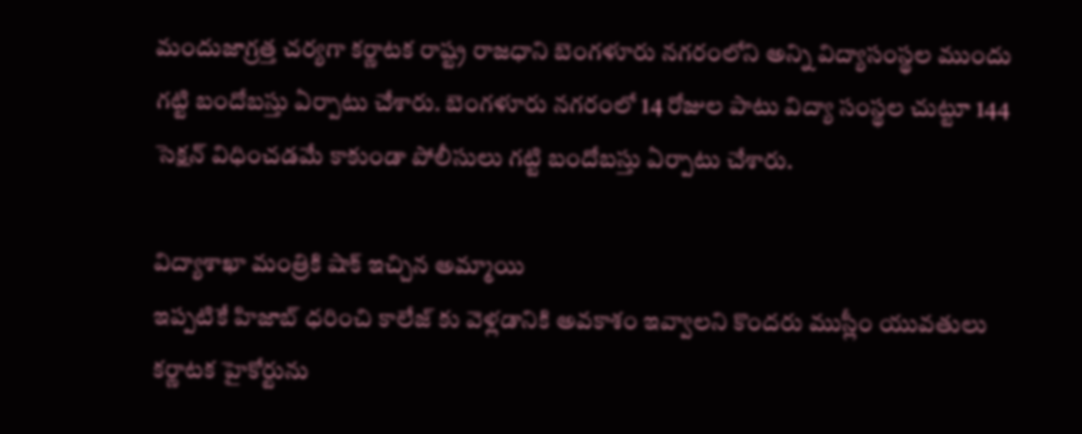మందుజాగ్రత్త చర్యగా కర్ణాటక రాష్ట్ర రాజధాని బెంగళూరు నగరంలోని అన్ని విద్యాసంస్థల ముందు గట్టి బందోబస్తు ఏర్పాటు చేశారు. బెంగళూరు నగరంలో 14 రోజుల పాటు విద్యా సంస్థల చుట్టూ 144 సెక్షన్ విధించడమే కాకుండా పోలీసులు గట్టి బందోబస్తు ఏర్పాటు చేశారు.

విద్యాశాఖా మంత్రికి షాక్ ఇచ్చిన అమ్మాయి
ఇప్పటికే హిజాబ్ ధరించి కాలేజ్ కు వెళ్లడానికి అవకాశం ఇవ్వాలని కొందరు ముస్లీం యువతులు కర్ణాటక హైకోర్టును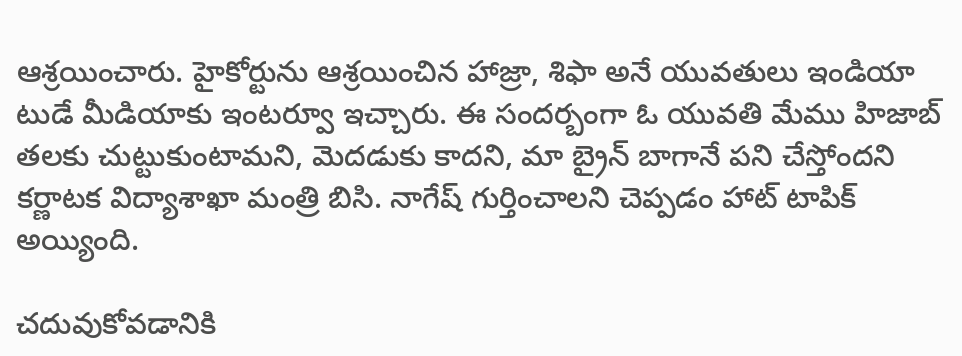ఆశ్రయించారు. హైకోర్టును ఆశ్రయించిన హాజ్రా, శిఫా అనే యువతులు ఇండియా టుడే మీడియాకు ఇంటర్వూ ఇచ్చారు. ఈ సందర్బంగా ఓ యువతి మేము హిజాబ్ తలకు చుట్టుకుంటామని, మెదడుకు కాదని, మా బ్రైన్ బాగానే పని చేస్తోందని కర్ణాటక విద్యాశాఖా మంత్రి బిసి. నాగేష్ గుర్తించాలని చెప్పడం హాట్ టాపిక్ అయ్యింది.

చదువుకోవడానికి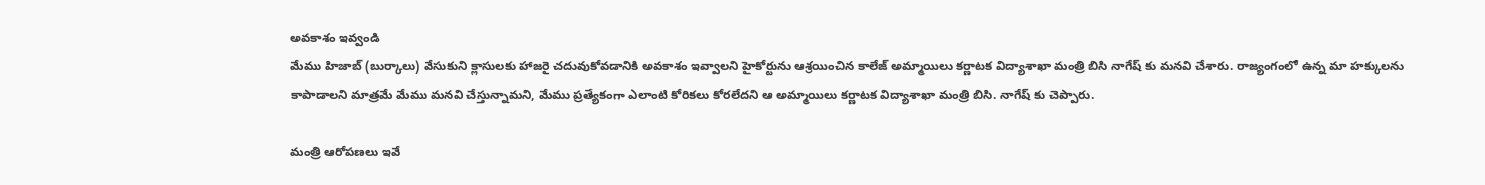అవకాశం ఇవ్వండి
మేము హిజాబ్ (బుర్కాలు) వేసుకుని క్లాసులకు హాజరై చదువుకోవడానికి అవకాశం ఇవ్వాలని హైకోర్టును ఆశ్రయించిన కాలేజ్ అమ్మాయిలు కర్ణాటక విద్యాశాఖా మంత్రి బిసి నాగేష్ కు మనవి చేశారు. రాజ్యంగంలో ఉన్న మా హక్కులను కాపాడాలని మాత్రమే మేము మనవి చేస్తున్నామని, మేము ప్రత్యేకంగా ఎలాంటి కోరికలు కోరలేదని ఆ అమ్మాయిలు కర్ణాటక విద్యాశాఖా మంత్రి బిసి. నాగేష్ కు చెప్పారు.

మంత్రి ఆరోపణలు ఇవే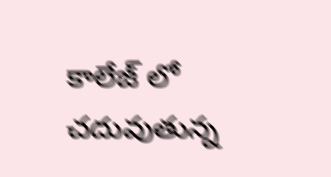కాలేజ్ లో చదువుతున్న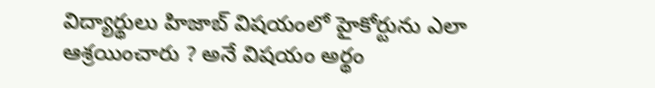విద్యార్థులు హిజాబ్ విషయంలో హైకోర్టును ఎలా ఆశ్రయించారు ? అనే విషయం అర్థం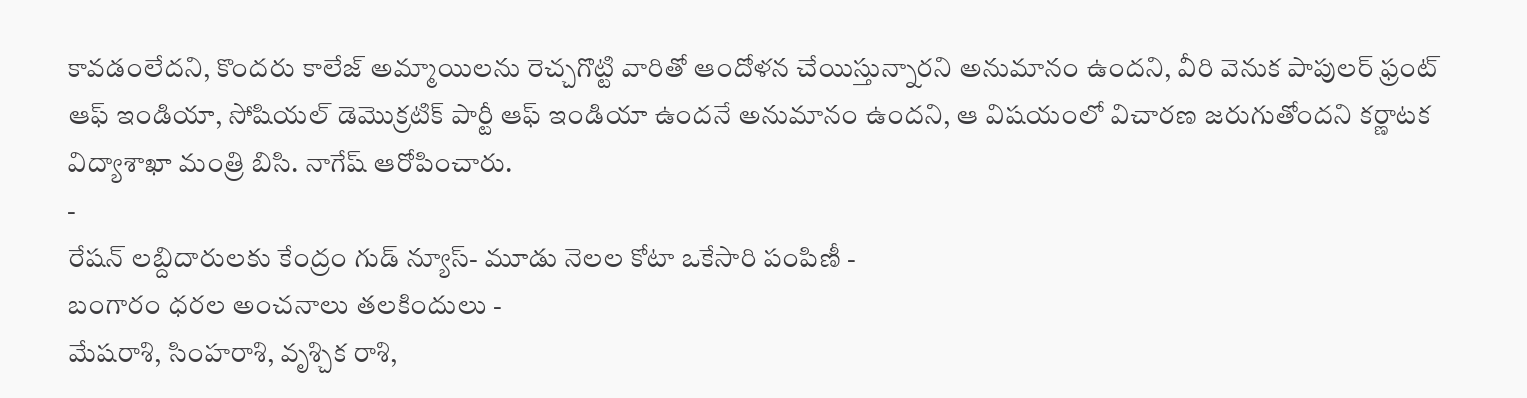కావడంలేదని, కొందరు కాలేజ్ అమ్మాయిలను రెచ్చగొట్టి వారితో ఆందోళన చేయిస్తున్నారని అనుమానం ఉందని, వీరి వెనుక పాపులర్ ఫ్రంట్ ఆఫ్ ఇండియా, సోషియల్ డెమొక్రటిక్ పార్టీ ఆఫ్ ఇండియా ఉందనే అనుమానం ఉందని, ఆ విషయంలో విచారణ జరుగుతోందని కర్ణాటక విద్యాశాఖా మంత్రి బిసి. నాగేష్ ఆరోపించారు.
-
రేషన్ లబ్దిదారులకు కేంద్రం గుడ్ న్యూస్- మూడు నెలల కోటా ఒకేసారి పంపిణీ -
బంగారం ధరల అంచనాలు తలకిందులు -
మేషరాశి, సింహరాశి, వృశ్చిక రాశి,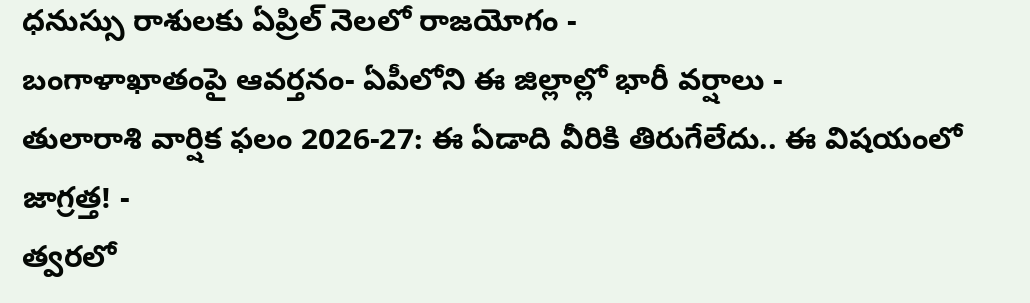ధనుస్సు రాశులకు ఏప్రిల్ నెలలో రాజయోగం -
బంగాళాఖాతంపై ఆవర్తనం- ఏపీలోని ఈ జిల్లాల్లో భారీ వర్షాలు -
తులారాశి వార్షిక ఫలం 2026-27: ఈ ఏడాది వీరికి తిరుగేలేదు.. ఈ విషయంలో జాగ్రత్త! -
త్వరలో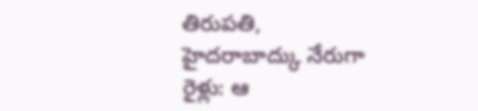తిరుపతి, హైదరాబాద్కు నేరుగా రైళ్లు: ఆ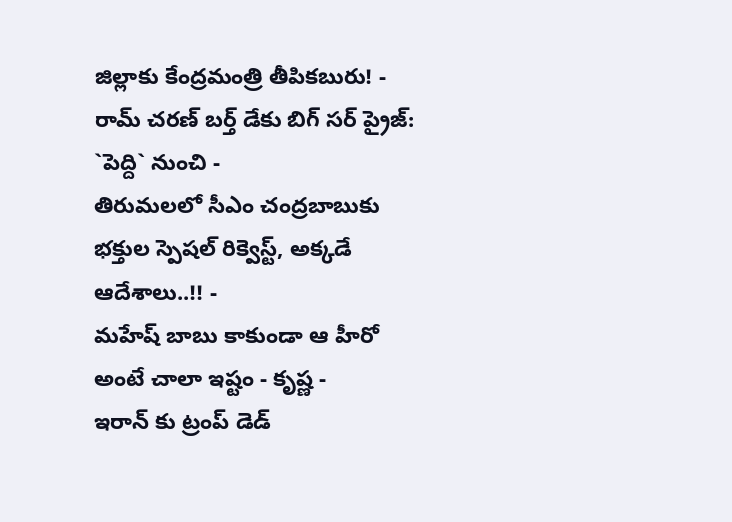జిల్లాకు కేంద్రమంత్రి తీపికబురు! -
రామ్ చరణ్ బర్త్ డేకు బిగ్ సర్ ప్రైజ్: `పెద్ది` నుంచి -
తిరుమలలో సీఎం చంద్రబాబుకు భక్తుల స్పెషల్ రిక్వెస్ట్, అక్కడే ఆదేశాలు..!! -
మహేష్ బాబు కాకుండా ఆ హీరో అంటే చాలా ఇష్టం - కృష్ణ -
ఇరాన్ కు ట్రంప్ డెడ్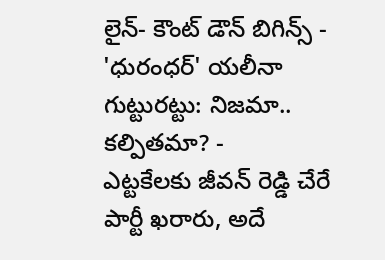లైన్- కౌంట్ డౌన్ బిగిన్స్ -
'ధురంధర్' యలీనా గుట్టురట్టు: నిజమా.. కల్పితమా? -
ఎట్టకేలకు జీవన్ రెడ్డి చేరే పార్టీ ఖరారు, అదే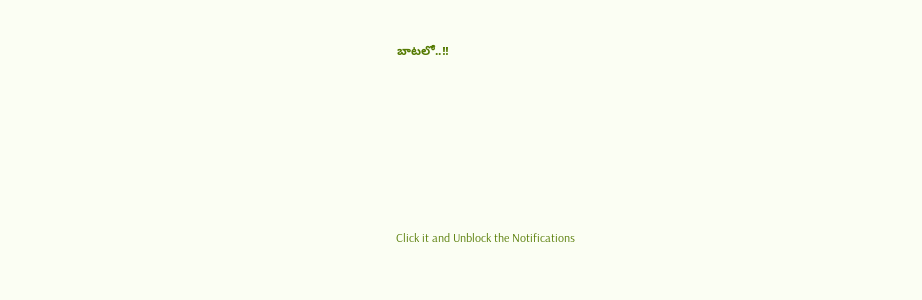బాటలో..!!












Click it and Unblock the Notifications